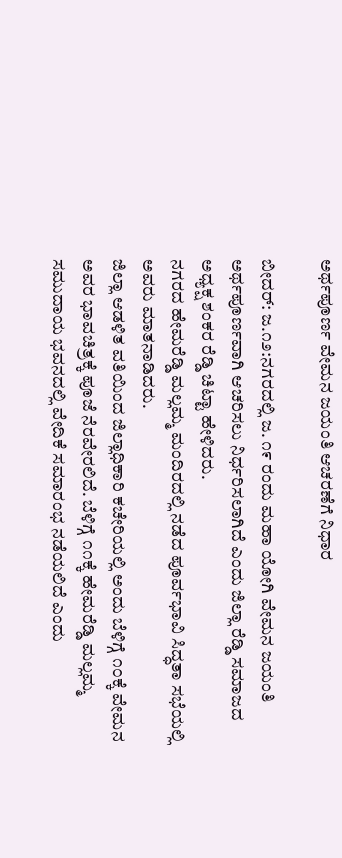ಅರ್ಥಪೂರ್ಣ ವೇಮನ ಜಯಂತಿ ಆಚರಣೆಗೆ ನಿಧಾರ

ಬೀದರ್: ಜ.೧೨:ನಗರದಲ್ಲಿ ಜ. ೧೯ ರಂದು ಮಹಾ ಯೋಗಿ ವೇಮನ ಜಯಂತಿ ಅರ್ಥಪೂರ್ಣವಾಗಿ ಆಚರಿಸಲು ನಿರ್ಧರಿಸಲಾಗಿದೆ ಎಂದು ಜಿಲ್ಲಾ ರೆಡ್ಡಿ ಸಮಾಜದ ಅಧ್ಯಕ್ಷ ಶಂಕರ ರೆಡ್ಡಿ ಚಿಟ್ಟಾ ಹೇಳಿದರು.
ನಗರದ ಹೇಮರೆಡ್ಡಿ ಮಲ್ಲಮ್ಮ ಮಂದಿರದಲ್ಲಿ ನಡೆದ ಪೂರ್ವಭಾವಿ ಸಿದ್ಧತಾ ಸಭೆಯಲ್ಲಿ ಅವರು ಮಾತನಾಡಿದರು.
ಜಿಲ್ಲಾ ಆಡಳಿತ ವತಿಯಿಂದ ಜಿಲ್ಲಾಧಿಕಾರಿ ಕಚೇರಿಯಲ್ಲಿ ಅಂದು ಬೆಳಿಗ್ಗೆ ೧೦ಕ್ಕೆ ವೇಮನ ಅವರ ಭಾವಚಿತ್ರಕ್ಕೆ ಪೂಜೆ ನೆರವೇರಲಿದೆ. ಬೆಳಿಗ್ಗೆ ೧೧ಕ್ಕೆ ಹೇಮರೆಡ್ಡಿ ಮಲ್ಲಮ್ಮ ಸಮುದಾಯ ಭವನದಲ್ಲಿ ವೇದಿಕೆ ಸಮಾರಂಭ ನಡೆಯಲಿದೆ ಎಂದು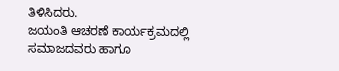ತಿಳಿಸಿದರು.
ಜಯಂತಿ ಆಚರಣೆ ಕಾರ್ಯಕ್ರಮದಲ್ಲಿ ಸಮಾಜದವರು ಹಾಗೂ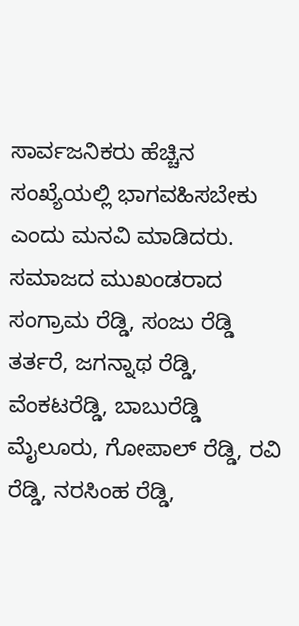ಸಾರ್ವಜನಿಕರು ಹೆಚ್ಚಿನ ಸಂಖ್ಯೆಯಲ್ಲಿ ಭಾಗವಹಿಸಬೇಕು ಎಂದು ಮನವಿ ಮಾಡಿದರು.
ಸಮಾಜದ ಮುಖಂಡರಾದ ಸಂಗ್ರಾಮ ರೆಡ್ಡಿ, ಸಂಜು ರೆಡ್ಡಿ ತರ್ತರೆ, ಜಗನ್ನಾಥ ರೆಡ್ಡಿ, ವೆಂಕಟರೆಡ್ಡಿ, ಬಾಬುರೆಡ್ಡಿ ಮೈಲೂರು, ಗೋಪಾಲ್ ರೆಡ್ಡಿ, ರವಿ ರೆಡ್ಡಿ, ನರಸಿಂಹ ರೆಡ್ಡಿ,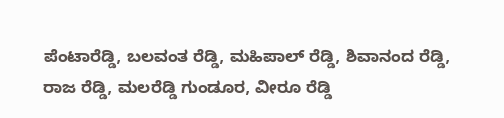ಪೆಂಟಾರೆಡ್ಡಿ, ಬಲವಂತ ರೆಡ್ಡಿ, ಮಹಿಪಾಲ್ ರೆಡ್ಡಿ, ಶಿವಾನಂದ ರೆಡ್ಡಿ, ರಾಜ ರೆಡ್ಡಿ, ಮಲರೆಡ್ಡಿ ಗುಂಡೂರ, ವೀರೂ ರೆಡ್ಡಿ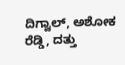ದಿಗ್ವಾಲ್, ಅಶೋಕ ರೆಡ್ಡಿ, ದತ್ತು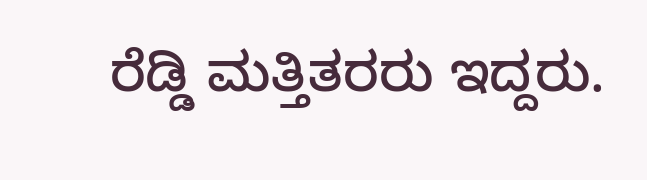ರೆಡ್ಡಿ ಮತ್ತಿತರರು ಇದ್ದರು.